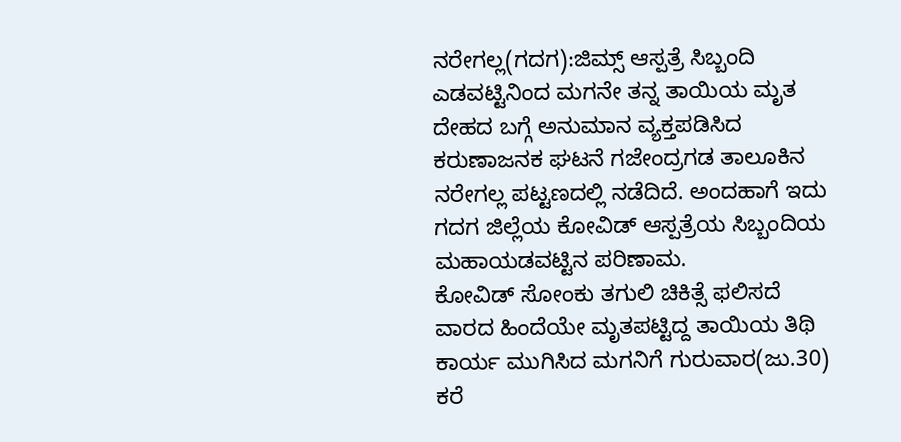ನರೇಗಲ್ಲ(ಗದಗ):ಜಿಮ್ಸ್ ಆಸ್ಪತ್ರೆ ಸಿಬ್ಬಂದಿ ಎಡವಟ್ಟಿನಿಂದ ಮಗನೇ ತನ್ನ ತಾಯಿಯ ಮೃತ ದೇಹದ ಬಗ್ಗೆ ಅನುಮಾನ ವ್ಯಕ್ತಪಡಿಸಿದ ಕರುಣಾಜನಕ ಘಟನೆ ಗಜೇಂದ್ರಗಡ ತಾಲೂಕಿನ ನರೇಗಲ್ಲ ಪಟ್ಟಣದಲ್ಲಿ ನಡೆದಿದೆ. ಅಂದಹಾಗೆ ಇದು ಗದಗ ಜಿಲ್ಲೆಯ ಕೋವಿಡ್ ಆಸ್ಪತ್ರೆಯ ಸಿಬ್ಬಂದಿಯ ಮಹಾಯಡವಟ್ಟಿನ ಪರಿಣಾಮ.
ಕೋವಿಡ್ ಸೋಂಕು ತಗುಲಿ ಚಿಕಿತ್ಸೆ ಫಲಿಸದೆ ವಾರದ ಹಿಂದೆಯೇ ಮೃತಪಟ್ಟಿದ್ದ ತಾಯಿಯ ತಿಥಿ ಕಾರ್ಯ ಮುಗಿಸಿದ ಮಗನಿಗೆ ಗುರುವಾರ(ಜು.30) ಕರೆ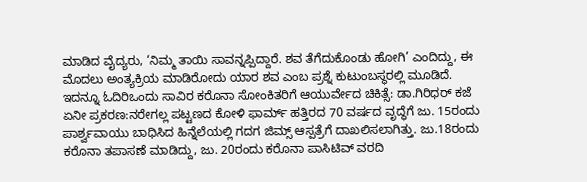ಮಾಡಿದ ವೈದ್ಯರು, ‘ನಿಮ್ಮ ತಾಯಿ ಸಾವನ್ನಪ್ಪಿದ್ದಾರೆ. ಶವ ತೆಗೆದುಕೊಂಡು ಹೋಗಿ’ ಎಂದಿದ್ದು, ಈ ಮೊದಲು ಅಂತ್ಯಕ್ರಿಯ ಮಾಡಿರೋದು ಯಾರ ಶವ ಎಂಬ ಪ್ರಶ್ನೆ ಕುಟುಂಬಸ್ಥರಲ್ಲಿ ಮೂಡಿದೆ.
ಇದನ್ನೂ ಓದಿರಿಒಂದು ಸಾವಿರ ಕರೊನಾ ಸೋಂಕಿತರಿಗೆ ಆಯುರ್ವೇದ ಚಿಕಿತ್ಸೆ: ಡಾ.ಗಿರಿಧರ್ ಕಜೆ
ಏನೀ ಪ್ರಕರಣ:ನರೇಗಲ್ಲ ಪಟ್ಟಣದ ಕೋಳಿ ಫಾರ್ಮ್ ಹತ್ತಿರದ 70 ವರ್ಷದ ವೃದ್ಧೆಗೆ ಜು. 15ರಂದು ಪಾರ್ಶ್ವವಾಯು ಬಾಧಿಸಿದ ಹಿನ್ನೆಲೆಯಲ್ಲಿ ಗದಗ ಜಿಮ್ಸ್ ಆಸ್ಪತ್ರೆಗೆ ದಾಖಲಿಸಲಾಗಿತ್ತು. ಜು.18ರಂದು ಕರೊನಾ ತಪಾಸಣೆ ಮಾಡಿದ್ದು, ಜು. 20ರಂದು ಕರೊನಾ ಪಾಸಿಟಿವ್ ವರದಿ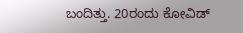ಬಂದಿತ್ತು. 20ರಂದು ಕೋವಿಡ್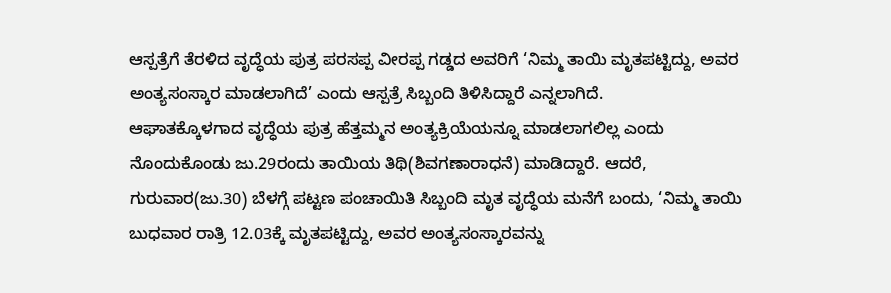ಆಸ್ಪತ್ರೆಗೆ ತೆರಳಿದ ವೃದ್ಧೆಯ ಪುತ್ರ ಪರಸಪ್ಪ ವೀರಪ್ಪ ಗಡ್ಡದ ಅವರಿಗೆ ‘ನಿಮ್ಮ ತಾಯಿ ಮೃತಪಟ್ಟಿದ್ದು, ಅವರ ಅಂತ್ಯಸಂಸ್ಕಾರ ಮಾಡಲಾಗಿದೆ’ ಎಂದು ಆಸ್ಪತ್ರೆ ಸಿಬ್ಬಂದಿ ತಿಳಿಸಿದ್ದಾರೆ ಎನ್ನಲಾಗಿದೆ.
ಆಘಾತಕ್ಕೊಳಗಾದ ವೃದ್ಧೆಯ ಪುತ್ರ ಹೆತ್ತಮ್ಮನ ಅಂತ್ಯಕ್ರಿಯೆಯನ್ನೂ ಮಾಡಲಾಗಲಿಲ್ಲ ಎಂದು ನೊಂದುಕೊಂಡು ಜು.29ರಂದು ತಾಯಿಯ ತಿಥಿ(ಶಿವಗಣಾರಾಧನೆ) ಮಾಡಿದ್ದಾರೆ. ಆದರೆ, ಗುರುವಾರ(ಜು.30) ಬೆಳಗ್ಗೆ ಪಟ್ಟಣ ಪಂಚಾಯಿತಿ ಸಿಬ್ಬಂದಿ ಮೃತ ವೃದ್ಧೆಯ ಮನೆಗೆ ಬಂದು, ‘ನಿಮ್ಮ ತಾಯಿ ಬುಧವಾರ ರಾತ್ರಿ 12.03ಕ್ಕೆ ಮೃತಪಟ್ಟಿದ್ದು, ಅವರ ಅಂತ್ಯಸಂಸ್ಕಾರವನ್ನು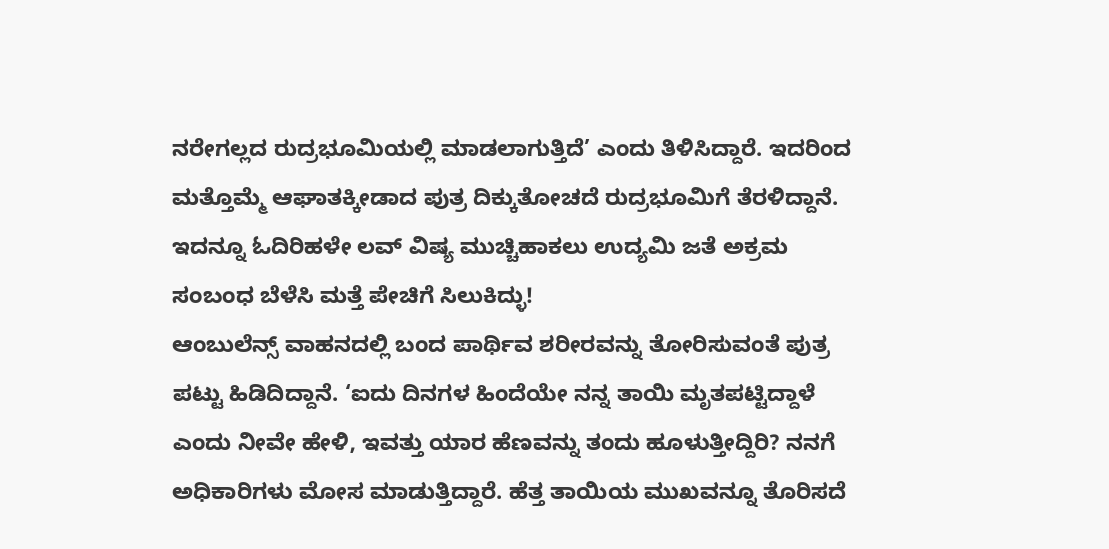ನರೇಗಲ್ಲದ ರುದ್ರಭೂಮಿಯಲ್ಲಿ ಮಾಡಲಾಗುತ್ತಿದೆ’ ಎಂದು ತಿಳಿಸಿದ್ದಾರೆ. ಇದರಿಂದ ಮತ್ತೊಮ್ಮೆ ಆಘಾತಕ್ಕೀಡಾದ ಪುತ್ರ ದಿಕ್ಕುತೋಚದೆ ರುದ್ರಭೂಮಿಗೆ ತೆರಳಿದ್ದಾನೆ.
ಇದನ್ನೂ ಓದಿರಿಹಳೇ ಲವ್ ವಿಷ್ಯ ಮುಚ್ಚಿಹಾಕಲು ಉದ್ಯಮಿ ಜತೆ ಅಕ್ರಮ ಸಂಬಂಧ ಬೆಳೆಸಿ ಮತ್ತೆ ಪೇಚಿಗೆ ಸಿಲುಕಿದ್ಳು!
ಆಂಬುಲೆನ್ಸ್ ವಾಹನದಲ್ಲಿ ಬಂದ ಪಾರ್ಥಿವ ಶರೀರವನ್ನು ತೋರಿಸುವಂತೆ ಪುತ್ರ ಪಟ್ಟು ಹಿಡಿದಿದ್ದಾನೆ. ‘ಐದು ದಿನಗಳ ಹಿಂದೆಯೇ ನನ್ನ ತಾಯಿ ಮೃತಪಟ್ಟಿದ್ದಾಳೆ ಎಂದು ನೀವೇ ಹೇಳಿ, ಇವತ್ತು ಯಾರ ಹೆಣವನ್ನು ತಂದು ಹೂಳುತ್ತೀದ್ದಿರಿ? ನನಗೆ ಅಧಿಕಾರಿಗಳು ಮೋಸ ಮಾಡುತ್ತಿದ್ದಾರೆ. ಹೆತ್ತ ತಾಯಿಯ ಮುಖವನ್ನೂ ತೊರಿಸದೆ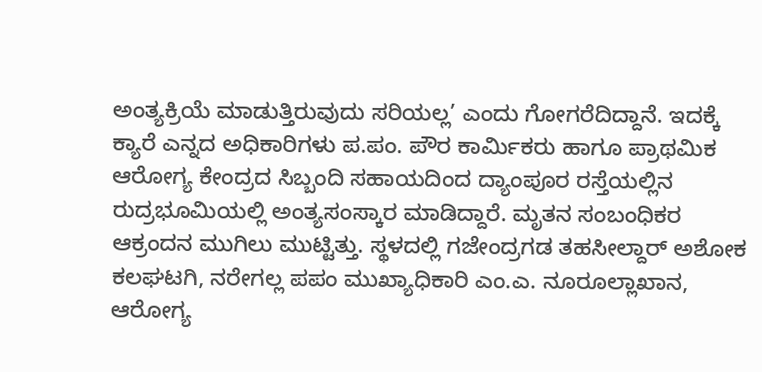ಅಂತ್ಯಕ್ರಿಯೆ ಮಾಡುತ್ತಿರುವುದು ಸರಿಯಲ್ಲ’ ಎಂದು ಗೋಗರೆದಿದ್ದಾನೆ. ಇದಕ್ಕೆ ಕ್ಯಾರೆ ಎನ್ನದ ಅಧಿಕಾರಿಗಳು ಪ.ಪಂ. ಪೌರ ಕಾರ್ಮಿಕರು ಹಾಗೂ ಪ್ರಾಥಮಿಕ ಆರೋಗ್ಯ ಕೇಂದ್ರದ ಸಿಬ್ಬಂದಿ ಸಹಾಯದಿಂದ ದ್ಯಾಂಪೂರ ರಸ್ತೆಯಲ್ಲಿನ ರುದ್ರಭೂಮಿಯಲ್ಲಿ ಅಂತ್ಯಸಂಸ್ಕಾರ ಮಾಡಿದ್ದಾರೆ. ಮೃತನ ಸಂಬಂಧಿಕರ ಆಕ್ರಂದನ ಮುಗಿಲು ಮುಟ್ಟಿತ್ತು. ಸ್ಥಳದಲ್ಲಿ ಗಜೇಂದ್ರಗಡ ತಹಸೀಲ್ದಾರ್ ಅಶೋಕ ಕಲಘಟಗಿ, ನರೇಗಲ್ಲ ಪಪಂ ಮುಖ್ಯಾಧಿಕಾರಿ ಎಂ.ಎ. ನೂರೂಲ್ಲಾಖಾನ, ಆರೋಗ್ಯ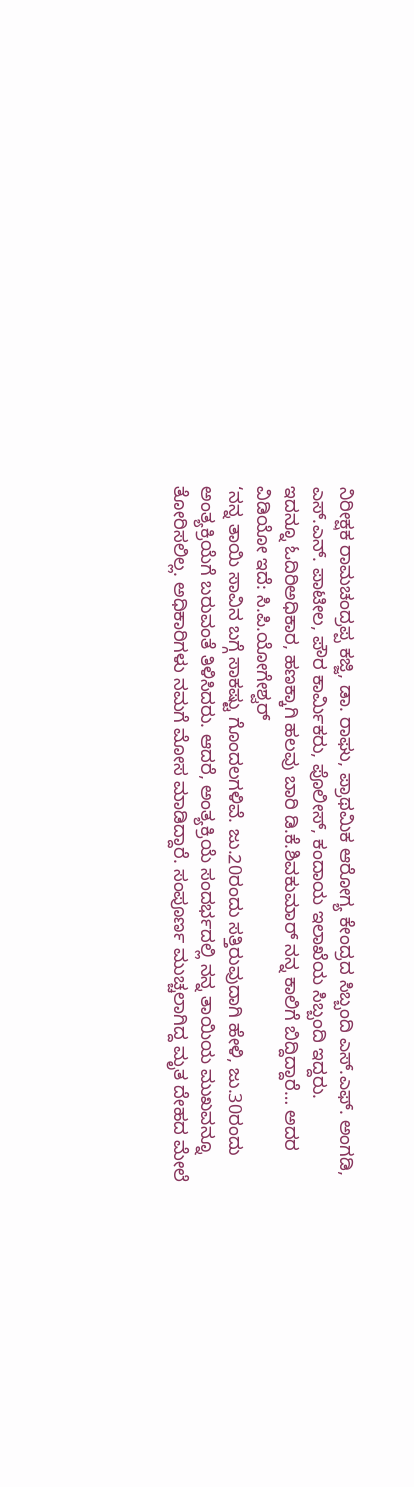ನಿರೀಕ್ಷಕ ರಾಮಚಂದ್ರಪ್ಪ ಕಜ್ಜಿ, ಡಾ. ರಾಘು, ಪ್ರಾಥಮಿಕ ಆರೋಗ್ಯ ಕೇಂದ್ರದ ಸಿಬ್ಬಂದಿ ಎಸ್.ಎಫ್. ಅಂಗಡಿ, ಎಸ್.ಎನ್. ಪಾಟೀಲ, ಪೌರ ಕಾರ್ಮಿಕರು, ಪೊಲೀಸ್, ಕಂದಾಯ ಇಲಾಖೆಯ ಸಿಬ್ಬಂದಿ ಇದ್ದರು.
ಇದನ್ನೂ ಓದಿರಿಅಧಿಕಾರ, ಹಣಕ್ಕಾಗಿ ಹಲವು ಬಾರಿ ಡಿ.ಕೆ.ಶಿವಕುಮಾರ್ ನನ್ನ ಕಾಲಿಗೆ ಬಿದ್ದಿದ್ದಾರೆ… ಅದರ ವಿಡಿಯೋ ಇದೆ: ಸಿ.ಪಿ.ಯೋಗೇಶ್ವರ್
‘ನನ್ನ ತಾಯಿ ಸಾವಿನ ಬಗ್ಗೆ ಸಾಕಷ್ಟು ಗೊಂದಲಗಳಿವೆ. ಜು.20ರಂದು ಸತ್ತಿರುವುದಾಗಿ ಹೇಳಿ, ಜು.30ರಂದು ಅಂತ್ಯಕ್ರಿಯೆಗೆ ಬರುವಂತೆ ತಿಳಿಸಿದರು. ಆದರೆ, ಅಂತ್ಯಕ್ರಿಯೆ ಸಂದರ್ಭದಲ್ಲಿ ನನ್ನ ತಾಯಿಯ ಮುಖವನ್ನೂ ತೋರಿಸಲಿಲ್ಲ. ಅಧಿಕಾರಿಗಳು ನಮಗೆ ಮೋಸ ಮಾಡಿದ್ದಾರೆ. ಸಂಪೂರ್ಣ ಮುಚ್ಚಲಾಗಿದ್ದ ಮೃತ ದೇಹದ ಮೇಲೆ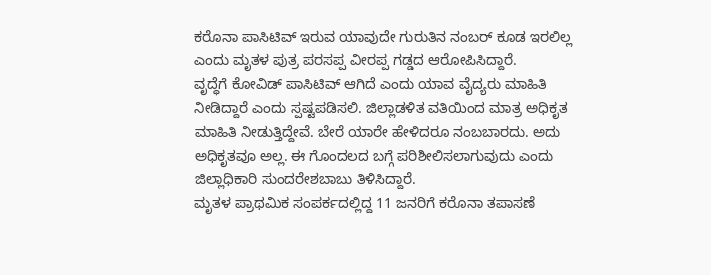ಕರೊನಾ ಪಾಸಿಟಿವ್ ಇರುವ ಯಾವುದೇ ಗುರುತಿನ ನಂಬರ್ ಕೂಡ ಇರಲಿಲ್ಲ ಎಂದು ಮೃತಳ ಪುತ್ರ ಪರಸಪ್ಪ ವೀರಪ್ಪ ಗಡ್ಡದ ಆರೋಪಿಸಿದ್ದಾರೆ.
ವೃದ್ಧೆಗೆ ಕೋವಿಡ್ ಪಾಸಿಟಿವ್ ಆಗಿದೆ ಎಂದು ಯಾವ ವೈದ್ಯರು ಮಾಹಿತಿ ನೀಡಿದ್ದಾರೆ ಎಂದು ಸ್ಪಷ್ಟಪಡಿಸಲಿ. ಜಿಲ್ಲಾಡಳಿತ ವತಿಯಿಂದ ಮಾತ್ರ ಅಧಿಕೃತ ಮಾಹಿತಿ ನೀಡುತ್ತಿದ್ದೇವೆ. ಬೇರೆ ಯಾರೇ ಹೇಳಿದರೂ ನಂಬಬಾರದು. ಅದು ಅಧಿಕೃತವೂ ಅಲ್ಲ. ಈ ಗೊಂದಲದ ಬಗ್ಗೆ ಪರಿಶೀಲಿಸಲಾಗುವುದು ಎಂದು ಜಿಲ್ಲಾಧಿಕಾರಿ ಸುಂದರೇಶಬಾಬು ತಿಳಿಸಿದ್ದಾರೆ.
ಮೃತಳ ಪ್ರಾಥಮಿಕ ಸಂಪರ್ಕದಲ್ಲಿದ್ದ 11 ಜನರಿಗೆ ಕರೊನಾ ತಪಾಸಣೆ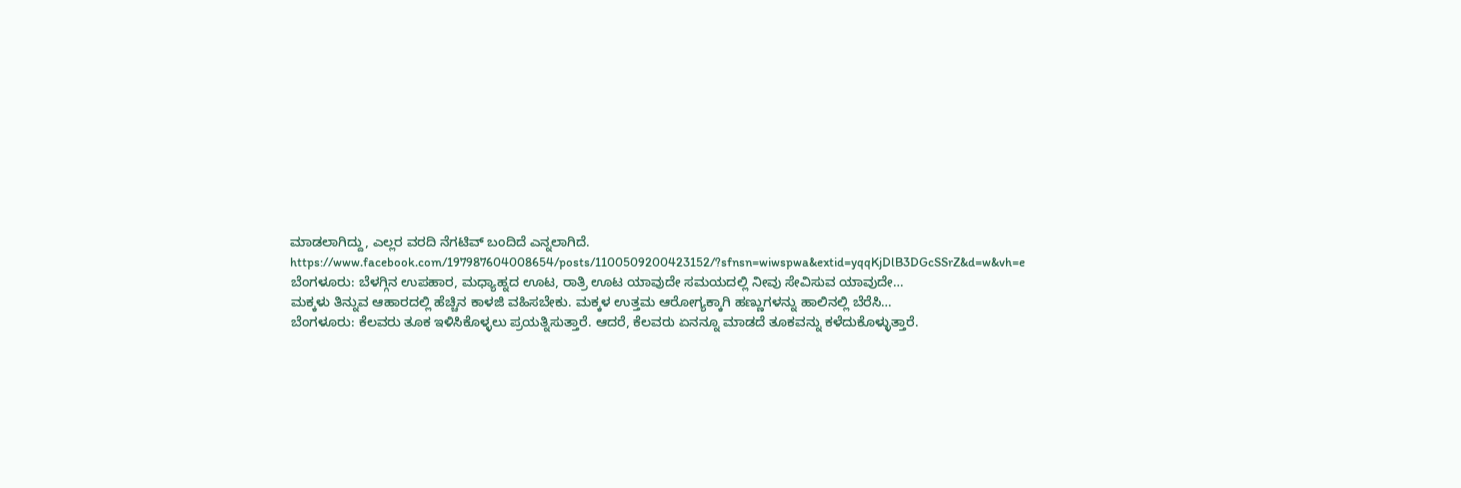ಮಾಡಲಾಗಿದ್ದು, ಎಲ್ಲರ ವರದಿ ನೆಗಟಿವ್ ಬಂದಿದೆ ಎನ್ನಲಾಗಿದೆ.
https://www.facebook.com/197987604008654/posts/1100509200423152/?sfnsn=wiwspwa&extid=yqqKjDlB3DGcSSrZ&d=w&vh=e
ಬೆಂಗಳೂರು: ಬೆಳಗ್ಗಿನ ಉಪಹಾರ, ಮಧ್ಯಾಹ್ನದ ಊಟ, ರಾತ್ರಿ ಊಟ ಯಾವುದೇ ಸಮಯದಲ್ಲಿ ನೀವು ಸೇವಿಸುವ ಯಾವುದೇ…
ಮಕ್ಕಳು ತಿನ್ನುವ ಆಹಾರದಲ್ಲಿ ಹೆಚ್ಚಿನ ಕಾಳಜಿ ವಹಿಸಬೇಕು. ಮಕ್ಕಳ ಉತ್ತಮ ಆರೋಗ್ಯಕ್ಕಾಗಿ ಹಣ್ಣುಗಳನ್ನು ಹಾಲಿನಲ್ಲಿ ಬೆರೆಸಿ…
ಬೆಂಗಳೂರು: ಕೆಲವರು ತೂಕ ಇಳಿಸಿಕೊಳ್ಳಲು ಪ್ರಯತ್ನಿಸುತ್ತಾರೆ. ಆದರೆ, ಕೆಲವರು ಏನನ್ನೂ ಮಾಡದೆ ತೂಕವನ್ನು ಕಳೆದುಕೊಳ್ಳುತ್ತಾರೆ.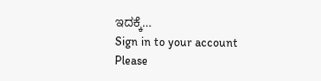ಇದಕ್ಕೆ…
Sign in to your account
Please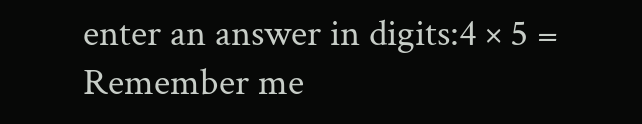enter an answer in digits:4 × 5 =
Remember me